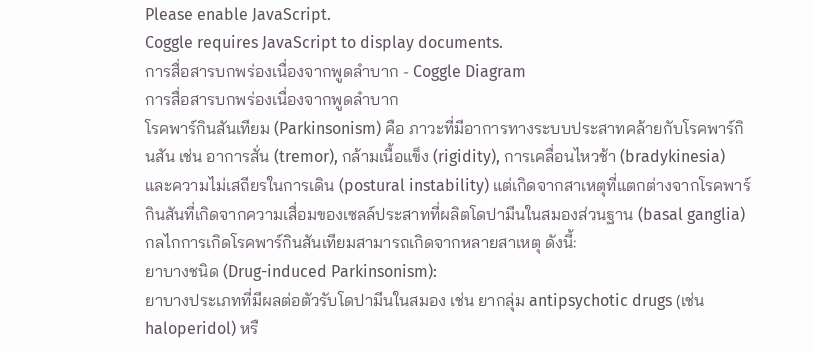Please enable JavaScript.
Coggle requires JavaScript to display documents.
การสื่อสารบกพร่องเนื่องจากพูดลำบาก - Coggle Diagram
การสื่อสารบกพร่องเนื่องจากพูดลำบาก
โรคพาร์กินสันเทียม (Parkinsonism) คือ ภาวะที่มีอาการทางระบบประสาทคล้ายกับโรคพาร์กินสัน เช่น อาการสั่น (tremor), กล้ามเนื้อแข็ง (rigidity), การเคลื่อนไหวช้า (bradykinesia) และความไม่เสถียรในการเดิน (postural instability) แต่เกิดจากสาเหตุที่แตกต่างจากโรคพาร์กินสันที่เกิดจากความเสื่อมของเซลล์ประสาทที่ผลิตโดปามีนในสมองส่วนฐาน (basal ganglia)
กลไกการเกิดโรคพาร์กินสันเทียมสามารถเกิดจากหลายสาเหตุ ดังนี้:
ยาบางชนิด (Drug-induced Parkinsonism):
ยาบางประเภทที่มีผลต่อตัวรับโดปามีนในสมอง เช่น ยากลุ่ม antipsychotic drugs (เช่น haloperidol) หรื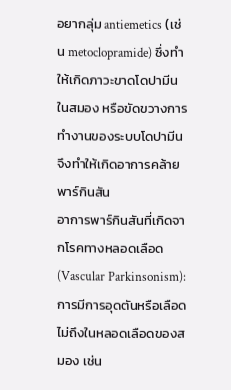อยากลุ่ม antiemetics (เช่น metoclopramide) ซึ่งทำให้เกิดภาวะขาดโดปามีนในสมอง หรือขัดขวางการทำงานของระบบโดปามีน จึงทำให้เกิดอาการคล้ายพาร์กินสัน
อาการพาร์กินสันที่เกิดจากโรคทางหลอดเลือด
(Vascular Parkinsonism): การมีการอุดตันหรือเลือดไม่ถึงในหลอดเลือดของสมอง เช่น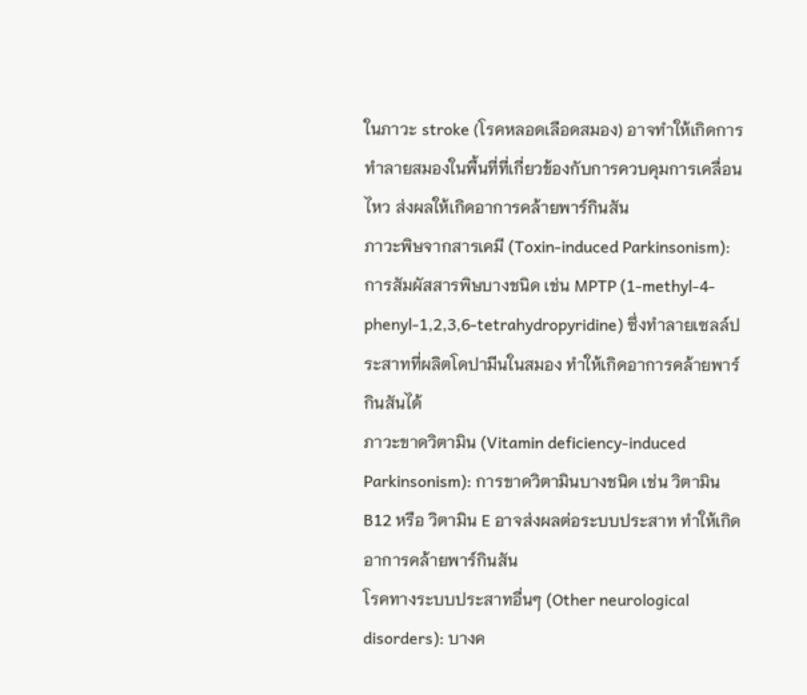ในภาวะ stroke (โรคหลอดเลือดสมอง) อาจทำให้เกิดการทำลายสมองในพื้นที่ที่เกี่ยวข้องกับการควบคุมการเคลื่อนไหว ส่งผลให้เกิดอาการคล้ายพาร์กินสัน
ภาวะพิษจากสารเคมี (Toxin-induced Parkinsonism):
การสัมผัสสารพิษบางชนิด เช่น MPTP (1-methyl-4-phenyl-1,2,3,6-tetrahydropyridine) ซึ่งทำลายเซลล์ประสาทที่ผลิตโดปามีนในสมอง ทำให้เกิดอาการคล้ายพาร์กินสันได้
ภาวะขาดวิตามิน (Vitamin deficiency-induced Parkinsonism): การขาดวิตามินบางชนิด เช่น วิตามิน B12 หรือ วิตามิน E อาจส่งผลต่อระบบประสาท ทำให้เกิดอาการคล้ายพาร์กินสัน
โรคทางระบบประสาทอื่นๆ (Other neurological disorders): บางค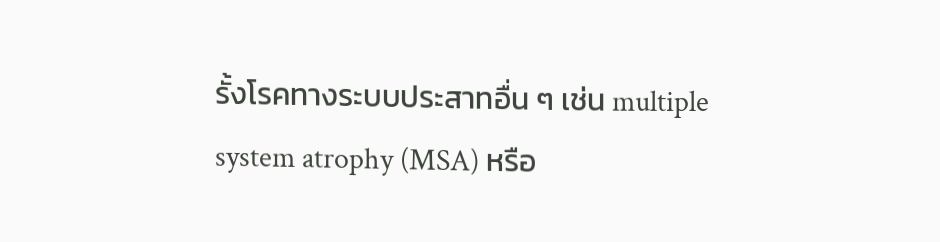รั้งโรคทางระบบประสาทอื่น ๆ เช่น multiple system atrophy (MSA) หรือ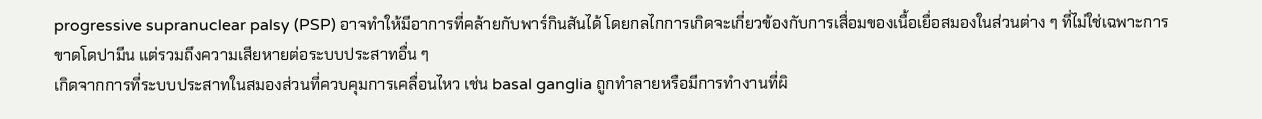progressive supranuclear palsy (PSP) อาจทำให้มีอาการที่คล้ายกับพาร์กินสันได้ โดยกลไกการเกิดจะเกี่ยวข้องกับการเสื่อมของเนื้อเยื่อสมองในส่วนต่าง ๆ ที่ไม่ใช่เฉพาะการขาดโดปามีน แต่รวมถึงความเสียหายต่อระบบประสาทอื่น ๆ
เกิดจากการที่ระบบประสาทในสมองส่วนที่ควบคุมการเคลื่อนไหว เช่น basal ganglia ถูกทำลายหรือมีการทำงานที่ผิ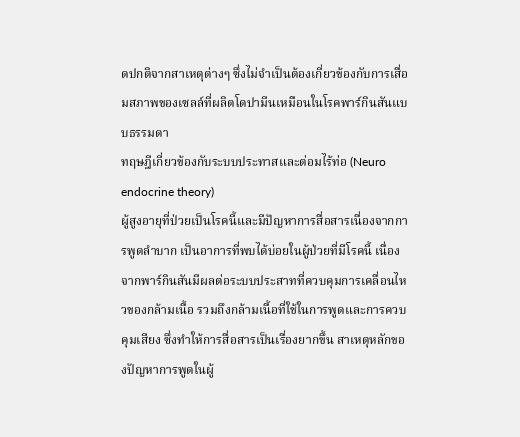ดปกติจากสาเหตุต่างๆ ซึ่งไม่จำเป็นต้องเกี่ยวข้องกับการเสื่อมสภาพของเซลล์ที่ผลิตโดปามีนเหมือนในโรคพาร์กินสันแบบธรรมดา
ทฤษฎีเกี่ยวข้องกับระบบประทาสและต่อมไร้ท่อ (Neuro endocrine theory)
ผู้สูงอายุที่ป่วยเป็นโรคนี้และมีปัญหาการสื่อสารเนื่องจากการพูดลำบาก เป็นอาการที่พบได้บ่อยในผู้ป่วยที่มีโรคนี้ เนื่องจากพาร์กินสันมีผลต่อระบบประสาทที่ควบคุมการเคลื่อนไหวของกล้ามเนื้อ รวมถึงกล้ามเนื้อที่ใช้ในการพูดและการควบคุมเสียง ซึ่งทำให้การสื่อสารเป็นเรื่องยากขึ้น สาเหตุหลักของปัญหาการพูดในผู้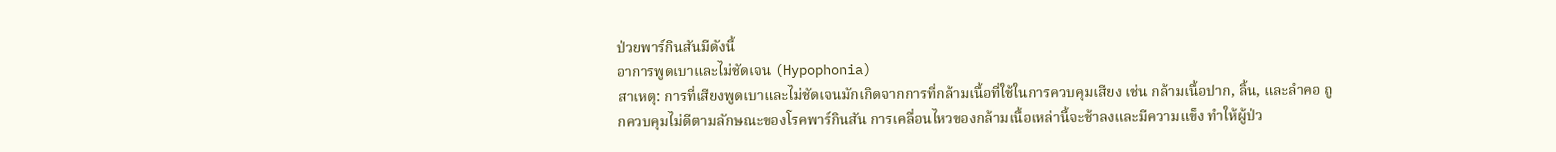ป่วยพาร์กินสันมีดังนี้
อาการพูดเบาและไม่ชัดเจน (Hypophonia)
สาเหตุ: การที่เสียงพูดเบาและไม่ชัดเจนมักเกิดจากการที่กล้ามเนื้อที่ใช้ในการควบคุมเสียง เช่น กล้ามเนื้อปาก, ลิ้น, และลำคอ ถูกควบคุมไม่ดีตามลักษณะของโรคพาร์กินสัน การเคลื่อนไหวของกล้ามเนื้อเหล่านี้จะช้าลงและมีความแข็ง ทำให้ผู้ป่ว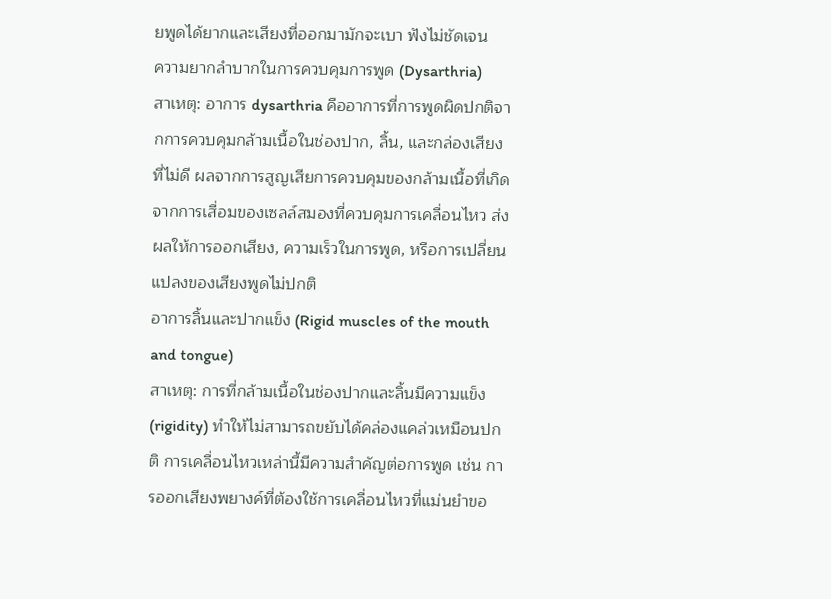ยพูดได้ยากและเสียงที่ออกมามักจะเบา ฟังไม่ชัดเจน
ความยากลำบากในการควบคุมการพูด (Dysarthria)
สาเหตุ: อาการ dysarthria คืออาการที่การพูดผิดปกติจากการควบคุมกล้ามเนื้อในช่องปาก, ลิ้น, และกล่องเสียงที่ไม่ดี ผลจากการสูญเสียการควบคุมของกล้ามเนื้อที่เกิดจากการเสื่อมของเซลล์สมองที่ควบคุมการเคลื่อนไหว ส่งผลให้การออกเสียง, ความเร็วในการพูด, หรือการเปลี่ยนแปลงของเสียงพูดไม่ปกติ
อาการลิ้นและปากแข็ง (Rigid muscles of the mouth and tongue)
สาเหตุ: การที่กล้ามเนื้อในช่องปากและลิ้นมีความแข็ง (rigidity) ทำให้ไม่สามารถขยับได้คล่องแคล่วเหมือนปกติ การเคลื่อนไหวเหล่านี้มีความสำคัญต่อการพูด เช่น การออกเสียงพยางค์ที่ต้องใช้การเคลื่อนไหวที่แม่นยำขอ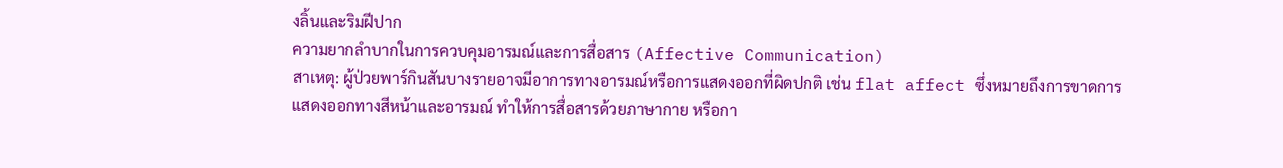งลิ้นและริมฝีปาก
ความยากลำบากในการควบคุมอารมณ์และการสื่อสาร (Affective Communication)
สาเหตุ: ผู้ป่วยพาร์กินสันบางรายอาจมีอาการทางอารมณ์หรือการแสดงออกที่ผิดปกติ เช่น flat affect ซึ่งหมายถึงการขาดการแสดงออกทางสีหน้าและอารมณ์ ทำให้การสื่อสารด้วยภาษากาย หรือกา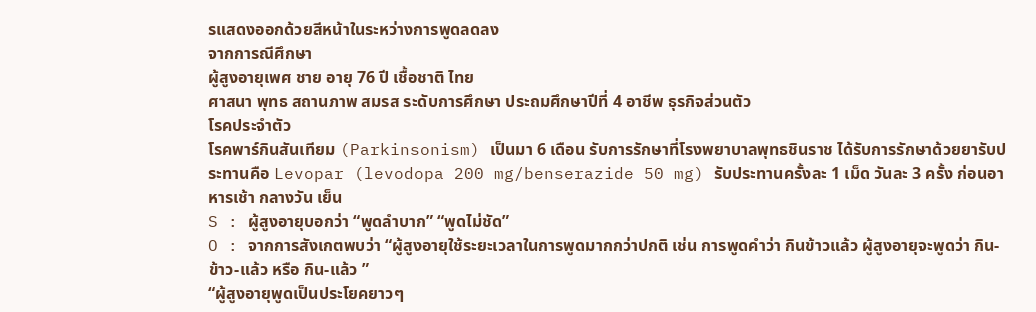รแสดงออกด้วยสีหน้าในระหว่างการพูดลดลง
จากการณีศึกษา
ผู้สูงอายุเพศ ชาย อายุ 76 ปี เชื้อชาติ ไทย
ศาสนา พุทธ สถานภาพ สมรส ระดับการศึกษา ประถมศึกษาปีที่ 4 อาชีพ ธุรกิจส่วนตัว
โรคประจำตัว
โรคพาร์กินสันเทียม (Parkinsonism) เป็นมา 6 เดือน รับการรักษาที่โรงพยาบาลพุทธชินราช ได้รับการรักษาด้วยยารับประทานคือ Levopar (levodopa 200 mg/benserazide 50 mg) รับประทานครั้งละ 1 เม็ด วันละ 3 ครั้ง ก่อนอาหารเช้า กลางวัน เย็น
S : ผู้สูงอายุบอกว่า “พูดลำบาก” “พูดไม่ชัด”
O : จากการสังเกตพบว่า “ผู้สูงอายุใช้ระยะเวลาในการพูดมากกว่าปกติ เช่น การพูดคำว่า กินข้าวแล้ว ผู้สูงอายุจะพูดว่า กิน-ข้าว-แล้ว หรือ กิน-แล้ว ”
“ผู้สูงอายุพูดเป็นประโยคยาวๆ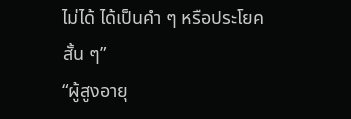ไม่ได้ ได้เป็นคำ ๆ หรือประโยคสั้น ๆ”
“ผู้สูงอายุ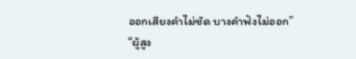ออกเสียงคำไม่ชัด บางคำฟังไม่ออก”
“ผู้สูง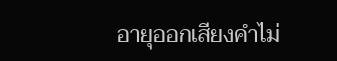อายุออกเสียงคำไม่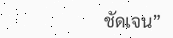ชัดเจน”